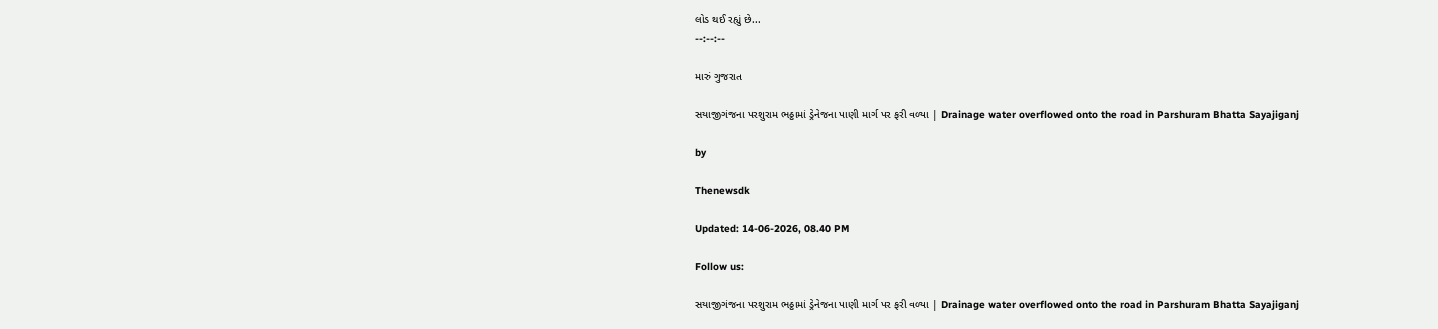લોડ થઈ રહ્યું છે...
--:--:--

મારું ગુજરાત

સયાજીગંજના પરશુરામ ભઠ્ઠામાં ડ્રેનેજના પાણી માર્ગ પર ફરી વળ્યા | Drainage water overflowed onto the road in Parshuram Bhatta Sayajiganj

by

Thenewsdk

Updated: 14-06-2026, 08.40 PM

Follow us:

સયાજીગંજના પરશુરામ ભઠ્ઠામાં ડ્રેનેજના પાણી માર્ગ પર ફરી વળ્યા | Drainage water overflowed onto the road in Parshuram Bhatta Sayajiganj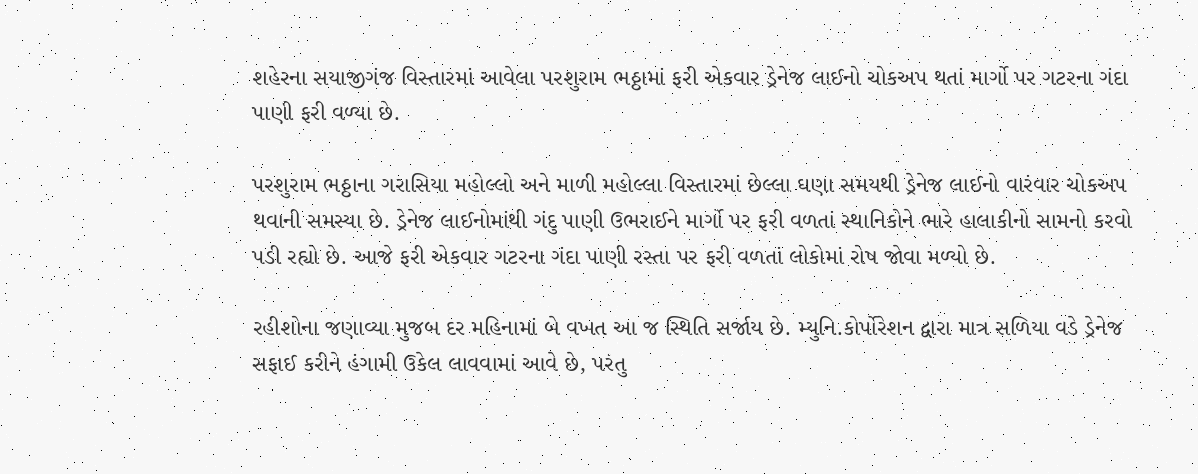શહેરના સયાજીગંજ વિસ્તારમાં આવેલા પરશુરામ ભઠ્ઠામાં ફરી એકવાર ડ્રેનેજ લાઈનો ચોકઅપ થતાં માર્ગો પર ગટરના ગંદા પાણી ફરી વળ્યા છે.

પરશુરામ ભઠ્ઠાના ગરાસિયા મહોલ્લો અને માળી મહોલ્લા વિસ્તારમાં છેલ્લા ઘણા સમયથી ડ્રેનેજ લાઈનો વારંવાર ચોકઅપ થવાની સમસ્યા છે. ડ્રેનેજ લાઈનોમાંથી ગંદુ પાણી ઉભરાઈને માર્ગો પર ફરી વળતાં સ્થાનિકોને ભારે હાલાકીનો સામનો કરવો પડી રહ્યો છે. આજે ફરી એકવાર ગટરના ગંદા પાણી રસ્તા પર ફરી વળતાં લોકોમાં રોષ જોવા મળ્યો છે.

રહીશોના જણાવ્યા મુજબ દર મહિનામાં બે વખત આ જ સ્થિતિ સર્જાય છે. મ્યુનિ.કોર્પોરેશન દ્વારા માત્ર સળિયા વડે ડ્રેનેજ સફાઈ કરીને હંગામી ઉકેલ લાવવામાં આવે છે, પરંતુ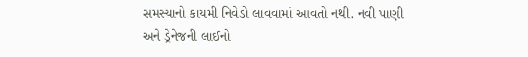સમસ્યાનો કાયમી નિવેડો લાવવામાં આવતો નથી. નવી પાણી અને ડ્રેનેજની લાઈનો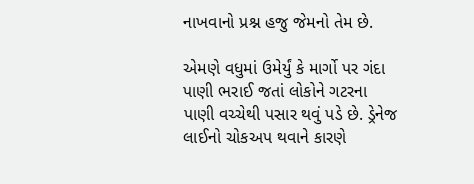નાખવાનો પ્રશ્ન હજુ જેમનો તેમ છે.

એમણે વધુમાં ઉમેર્યું કે માર્ગો પર ગંદા પાણી ભરાઈ જતાં લોકોને ગટરના પાણી વચ્ચેથી પસાર થવું પડે છે. ડ્રેનેજ લાઈનો ચોકઅપ થવાને કારણે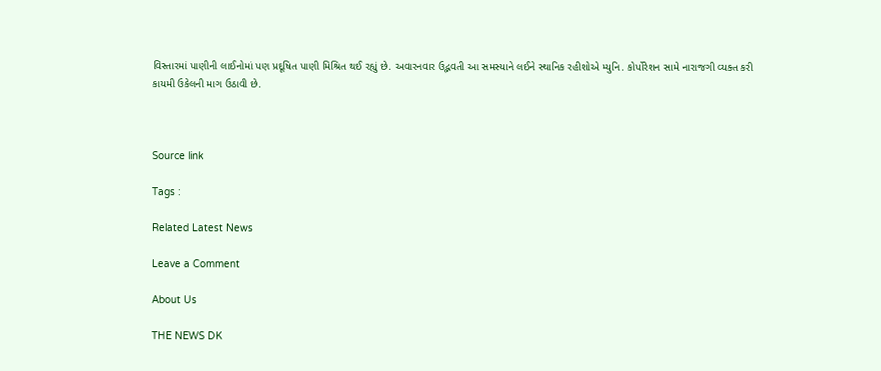વિસ્તારમાં પાણીની લાઈનોમાં પણ પ્રદૂષિત પાણી મિશ્રિત થઈ રહ્યું છે. અવારનવાર ઉદ્ભવતી આ સમસ્યાને લઈને સ્થાનિક રહીશોએ મ્યુનિ. કોર્પોરેશન સામે નારાજગી વ્યક્ત કરી કાયમી ઉકેલની માગ ઉઠાવી છે.



Source link

Tags :

Related Latest News

Leave a Comment

About Us

THE NEWS DK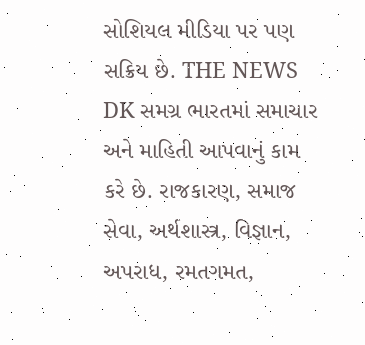સોશિયલ મીડિયા પર પણ સક્રિય છે. THE NEWS DK સમગ્ર ભારતમાં સમાચાર અને માહિતી આપવાનું કામ કરે છે. રાજકારણ, સમાજ સેવા, અર્થશાસ્ત્ર, વિજ્ઞાન, અપરાધ, રમતગમત,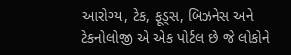આરોગ્ય, ટેક, ફૂડ્સ, બિઝનેસ અને ટેકનોલોજી એ એક પોર્ટલ છે જે લોકોને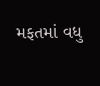મફતમાં વધુ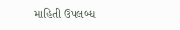માહિતી ઉપલબ્ધ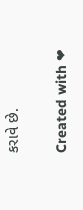કરાવે છે.

Created with ❤